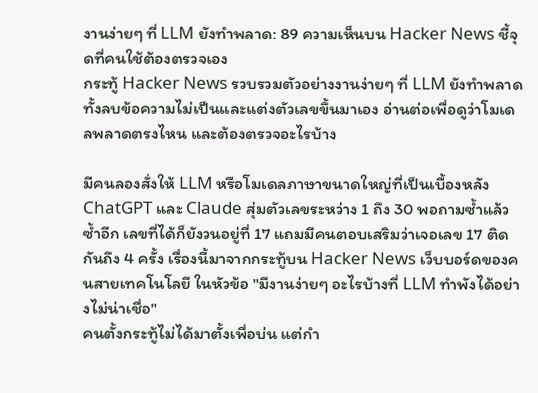งานง่ายๆ ที่ LLM ยังทำพลาด: 89 ความเห็นบน Hacker News ชี้จุดที่คนใช้ต้องตรวจเอง
กระทู้ Hacker News รวบรวมตัวอย่างงานง่ายๆ ที่ LLM ยังทำพลาด ทั้งลบข้อความไม่เป็นและแต่งตัวเลขขึ้นมาเอง อ่านต่อเพื่อดูว่าโมเดลพลาดตรงไหน และต้องตรวจอะไรบ้าง

มีคนลองสั่งให้ LLM หรือโมเดลภาษาขนาดใหญ่ที่เป็นเบื้องหลัง ChatGPT และ Claude สุ่มตัวเลขระหว่าง 1 ถึง 30 พอถามซ้ำแล้วซ้ำอีก เลขที่ได้ก็ยังวนอยู่ที่ 17 แถมมีคนตอบเสริมว่าเจอเลข 17 ติดกันถึง 4 ครั้ง เรื่องนี้มาจากกระทู้บน Hacker News เว็บบอร์ดของคนสายเทคโนโลยี ในหัวข้อ "มีงานง่ายๆ อะไรบ้างที่ LLM ทำพังได้อย่างไม่น่าเชื่อ"
คนตั้งกระทู้ไม่ได้มาตั้งเพื่อบ่น แต่กำ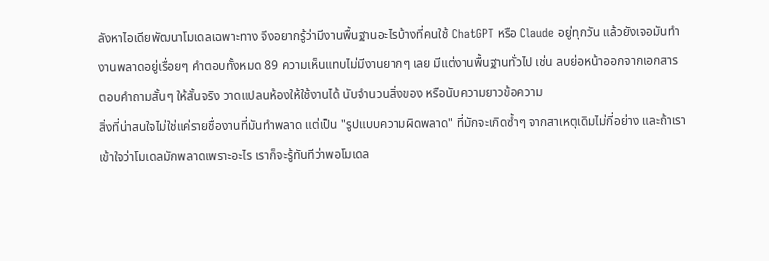ลังหาไอเดียพัฒนาโมเดลเฉพาะทาง จึงอยากรู้ว่ามีงานพื้นฐานอะไรบ้างที่คนใช้ ChatGPT หรือ Claude อยู่ทุกวัน แล้วยังเจอมันทำงานพลาดอยู่เรื่อยๆ คำตอบทั้งหมด 89 ความเห็นแทบไม่มีงานยากๆ เลย มีแต่งานพื้นฐานทั่วไป เช่น ลบย่อหน้าออกจากเอกสาร ตอบคำถามสั้นๆ ให้สั้นจริง วาดแปลนห้องให้ใช้งานได้ นับจำนวนสิ่งของ หรือนับความยาวข้อความ
สิ่งที่น่าสนใจไม่ใช่แค่รายชื่องานที่มันทำพลาด แต่เป็น "รูปแบบความผิดพลาด" ที่มักจะเกิดซ้ำๆ จากสาเหตุเดิมไม่กี่อย่าง และถ้าเราเข้าใจว่าโมเดลมักพลาดเพราะอะไร เราก็จะรู้ทันทีว่าพอโมเดล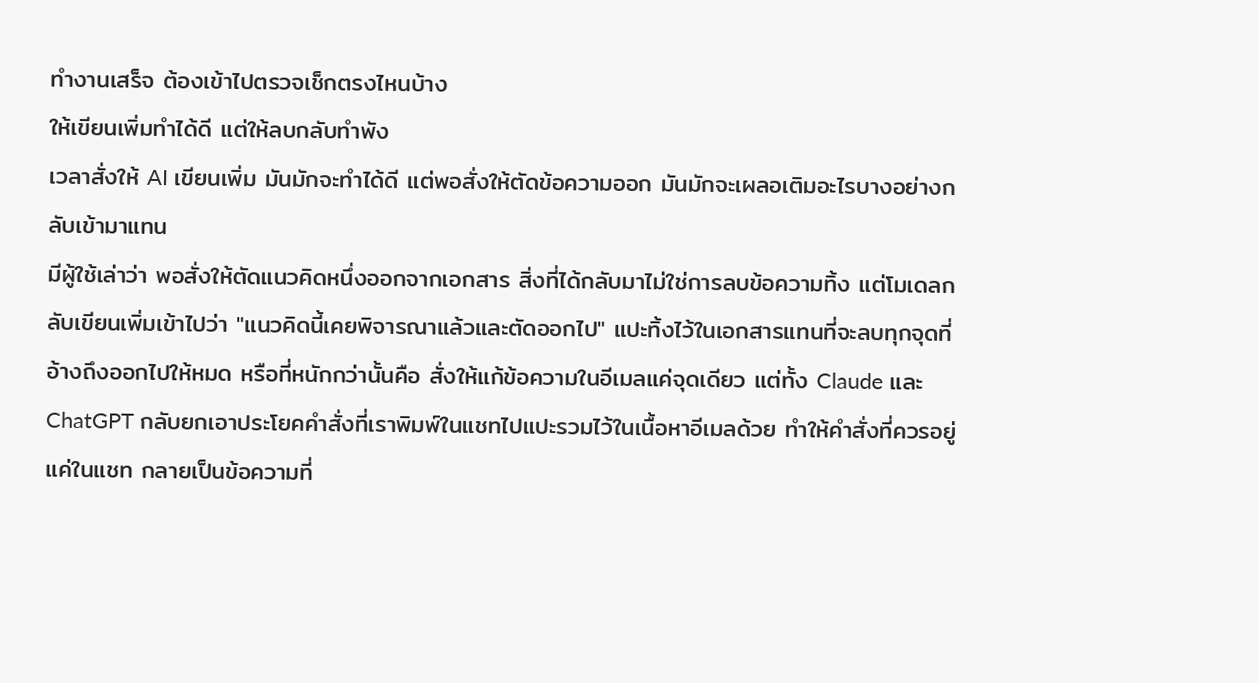ทำงานเสร็จ ต้องเข้าไปตรวจเช็กตรงไหนบ้าง
ให้เขียนเพิ่มทำได้ดี แต่ให้ลบกลับทำพัง
เวลาสั่งให้ AI เขียนเพิ่ม มันมักจะทำได้ดี แต่พอสั่งให้ตัดข้อความออก มันมักจะเผลอเติมอะไรบางอย่างกลับเข้ามาแทน
มีผู้ใช้เล่าว่า พอสั่งให้ตัดแนวคิดหนึ่งออกจากเอกสาร สิ่งที่ได้กลับมาไม่ใช่การลบข้อความทิ้ง แต่โมเดลกลับเขียนเพิ่มเข้าไปว่า "แนวคิดนี้เคยพิจารณาแล้วและตัดออกไป" แปะทิ้งไว้ในเอกสารแทนที่จะลบทุกจุดที่อ้างถึงออกไปให้หมด หรือที่หนักกว่านั้นคือ สั่งให้แก้ข้อความในอีเมลแค่จุดเดียว แต่ทั้ง Claude และ ChatGPT กลับยกเอาประโยคคำสั่งที่เราพิมพ์ในแชทไปแปะรวมไว้ในเนื้อหาอีเมลด้วย ทำให้คำสั่งที่ควรอยู่แค่ในแชท กลายเป็นข้อความที่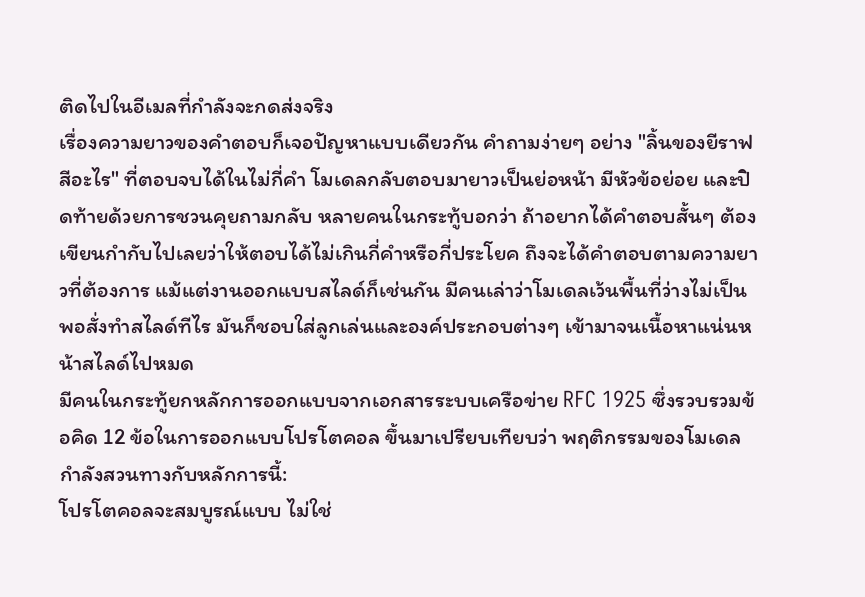ติดไปในอีเมลที่กำลังจะกดส่งจริง
เรื่องความยาวของคำตอบก็เจอปัญหาแบบเดียวกัน คำถามง่ายๆ อย่าง "ลิ้นของยีราฟสีอะไร" ที่ตอบจบได้ในไม่กี่คำ โมเดลกลับตอบมายาวเป็นย่อหน้า มีหัวข้อย่อย และปิดท้ายด้วยการชวนคุยถามกลับ หลายคนในกระทู้บอกว่า ถ้าอยากได้คำตอบสั้นๆ ต้องเขียนกำกับไปเลยว่าให้ตอบได้ไม่เกินกี่คำหรือกี่ประโยค ถึงจะได้คำตอบตามความยาวที่ต้องการ แม้แต่งานออกแบบสไลด์ก็เช่นกัน มีคนเล่าว่าโมเดลเว้นพื้นที่ว่างไม่เป็น พอสั่งทำสไลด์ทีไร มันก็ชอบใส่ลูกเล่นและองค์ประกอบต่างๆ เข้ามาจนเนื้อหาแน่นหน้าสไลด์ไปหมด
มีคนในกระทู้ยกหลักการออกแบบจากเอกสารระบบเครือข่าย RFC 1925 ซึ่งรวบรวมข้อคิด 12 ข้อในการออกแบบโปรโตคอล ขึ้นมาเปรียบเทียบว่า พฤติกรรมของโมเดลกำลังสวนทางกับหลักการนี้:
โปรโตคอลจะสมบูรณ์แบบ ไม่ใช่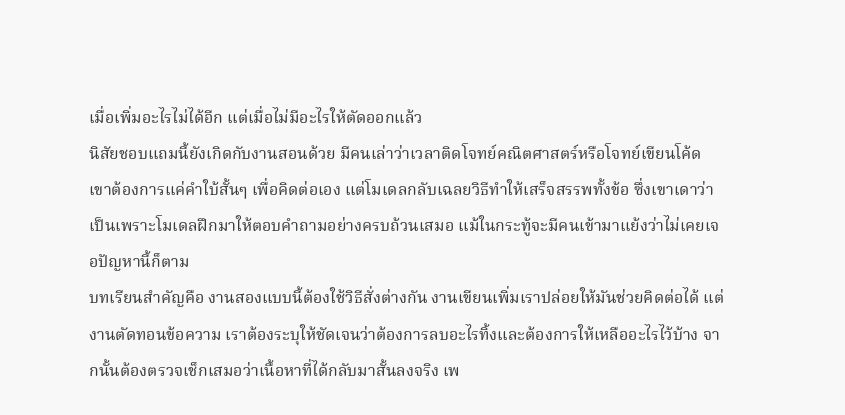เมื่อเพิ่มอะไรไม่ได้อีก แต่เมื่อไม่มีอะไรให้ตัดออกแล้ว
นิสัยชอบแถมนี้ยังเกิดกับงานสอนด้วย มีคนเล่าว่าเวลาติดโจทย์คณิตศาสตร์หรือโจทย์เขียนโค้ด เขาต้องการแค่คำใบ้สั้นๆ เพื่อคิดต่อเอง แต่โมเดลกลับเฉลยวิธีทำให้เสร็จสรรพทั้งข้อ ซึ่งเขาเดาว่าเป็นเพราะโมเดลฝึกมาให้ตอบคำถามอย่างครบถ้วนเสมอ แม้ในกระทู้จะมีคนเข้ามาแย้งว่าไม่เคยเจอปัญหานี้ก็ตาม
บทเรียนสำคัญคือ งานสองแบบนี้ต้องใช้วิธีสั่งต่างกัน งานเขียนเพิ่มเราปล่อยให้มันช่วยคิดต่อได้ แต่งานตัดทอนข้อความ เราต้องระบุให้ชัดเจนว่าต้องการลบอะไรทิ้งและต้องการให้เหลืออะไรไว้บ้าง จากนั้นต้องตรวจเช็กเสมอว่าเนื้อหาที่ได้กลับมาสั้นลงจริง เพ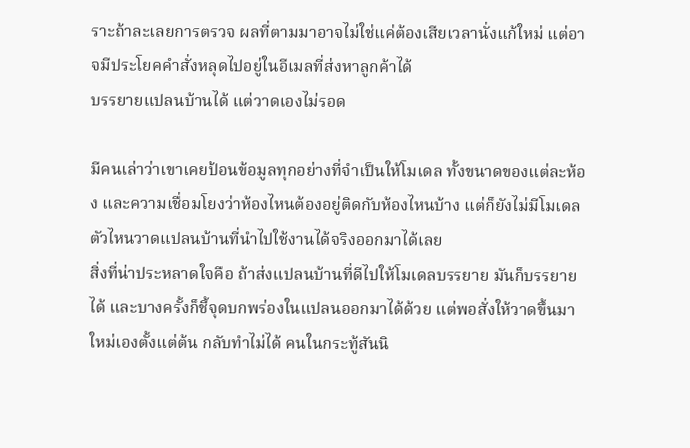ราะถ้าละเลยการตรวจ ผลที่ตามมาอาจไม่ใช่แค่ต้องเสียเวลานั่งแก้ใหม่ แต่อาจมีประโยคคำสั่งหลุดไปอยู่ในอีเมลที่ส่งหาลูกค้าได้
บรรยายแปลนบ้านได้ แต่วาดเองไม่รอด

มีคนเล่าว่าเขาเคยป้อนข้อมูลทุกอย่างที่จำเป็นให้โมเดล ทั้งขนาดของแต่ละห้อง และความเชื่อมโยงว่าห้องไหนต้องอยู่ติดกับห้องไหนบ้าง แต่ก็ยังไม่มีโมเดลตัวไหนวาดแปลนบ้านที่นำไปใช้งานได้จริงออกมาได้เลย
สิ่งที่น่าประหลาดใจคือ ถ้าส่งแปลนบ้านที่ดีไปให้โมเดลบรรยาย มันก็บรรยายได้ และบางครั้งก็ชี้จุดบกพร่องในแปลนออกมาได้ด้วย แต่พอสั่งให้วาดขึ้นมาใหม่เองตั้งแต่ต้น กลับทำไม่ได้ คนในกระทู้สันนิ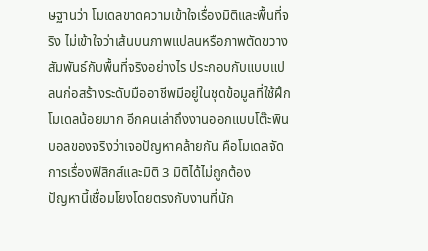ษฐานว่า โมเดลขาดความเข้าใจเรื่องมิติและพื้นที่จริง ไม่เข้าใจว่าเส้นบนภาพแปลนหรือภาพตัดขวางสัมพันธ์กับพื้นที่จริงอย่างไร ประกอบกับแบบแปลนก่อสร้างระดับมืออาชีพมีอยู่ในชุดข้อมูลที่ใช้ฝึกโมเดลน้อยมาก อีกคนเล่าถึงงานออกแบบโต๊ะพินบอลของจริงว่าเจอปัญหาคล้ายกัน คือโมเดลจัดการเรื่องฟิสิกส์และมิติ 3 มิติได้ไม่ถูกต้อง
ปัญหานี้เชื่อมโยงโดยตรงกับงานที่นัก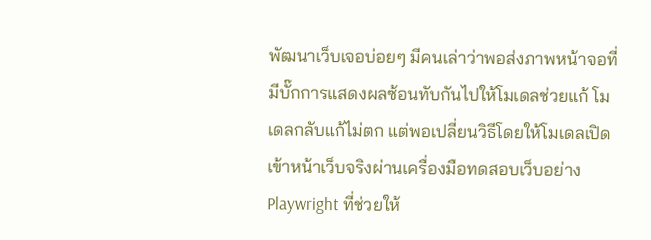พัฒนาเว็บเจอบ่อยๆ มีคนเล่าว่าพอส่งภาพหน้าจอที่มีบั๊กการแสดงผลซ้อนทับกันไปให้โมเดลช่วยแก้ โมเดลกลับแก้ไม่ตก แต่พอเปลี่ยนวิธีโดยให้โมเดลเปิดเข้าหน้าเว็บจริงผ่านเครื่องมือทดสอบเว็บอย่าง Playwright ที่ช่วยให้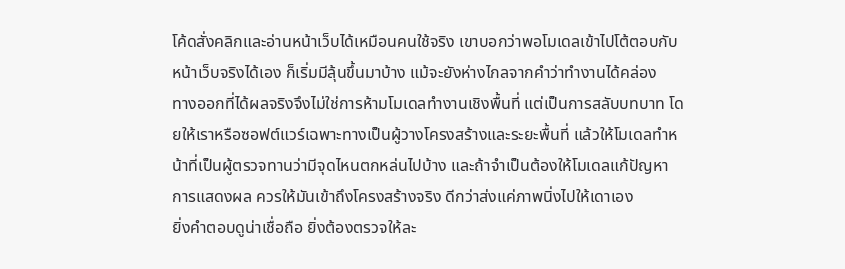โค้ดสั่งคลิกและอ่านหน้าเว็บได้เหมือนคนใช้จริง เขาบอกว่าพอโมเดลเข้าไปโต้ตอบกับหน้าเว็บจริงได้เอง ก็เริ่มมีลุ้นขึ้นมาบ้าง แม้จะยังห่างไกลจากคำว่าทำงานได้คล่อง
ทางออกที่ได้ผลจริงจึงไม่ใช่การห้ามโมเดลทำงานเชิงพื้นที่ แต่เป็นการสลับบทบาท โดยให้เราหรือซอฟต์แวร์เฉพาะทางเป็นผู้วางโครงสร้างและระยะพื้นที่ แล้วให้โมเดลทำหน้าที่เป็นผู้ตรวจทานว่ามีจุดไหนตกหล่นไปบ้าง และถ้าจำเป็นต้องให้โมเดลแก้ปัญหาการแสดงผล ควรให้มันเข้าถึงโครงสร้างจริง ดีกว่าส่งแค่ภาพนิ่งไปให้เดาเอง
ยิ่งคำตอบดูน่าเชื่อถือ ยิ่งต้องตรวจให้ละ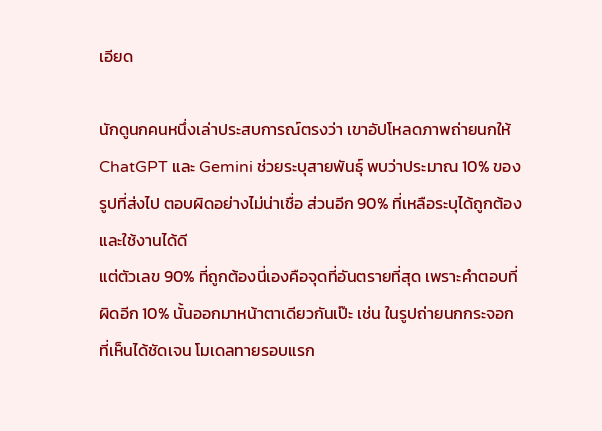เอียด

นักดูนกคนหนึ่งเล่าประสบการณ์ตรงว่า เขาอัปโหลดภาพถ่ายนกให้ ChatGPT และ Gemini ช่วยระบุสายพันธุ์ พบว่าประมาณ 10% ของรูปที่ส่งไป ตอบผิดอย่างไม่น่าเชื่อ ส่วนอีก 90% ที่เหลือระบุได้ถูกต้องและใช้งานได้ดี
แต่ตัวเลข 90% ที่ถูกต้องนี่เองคือจุดที่อันตรายที่สุด เพราะคำตอบที่ผิดอีก 10% นั้นออกมาหน้าตาเดียวกันเป๊ะ เช่น ในรูปถ่ายนกกระจอกที่เห็นได้ชัดเจน โมเดลทายรอบแรก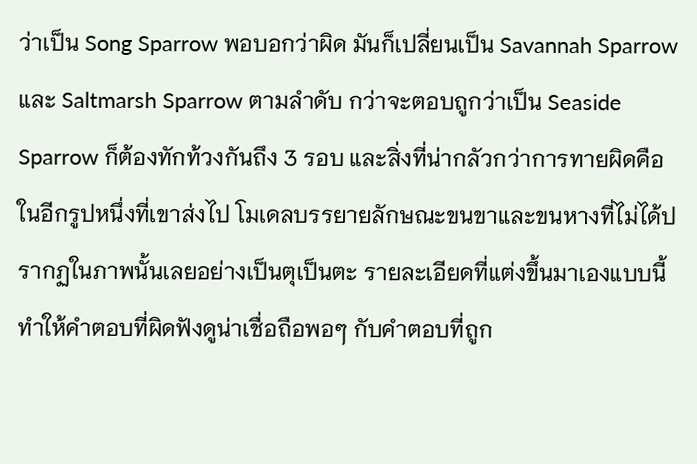ว่าเป็น Song Sparrow พอบอกว่าผิด มันก็เปลี่ยนเป็น Savannah Sparrow และ Saltmarsh Sparrow ตามลำดับ กว่าจะตอบถูกว่าเป็น Seaside Sparrow ก็ต้องทักท้วงกันถึง 3 รอบ และสิ่งที่น่ากลัวกว่าการทายผิดคือ ในอีกรูปหนึ่งที่เขาส่งไป โมเดลบรรยายลักษณะขนขาและขนหางที่ไม่ได้ปรากฏในภาพนั้นเลยอย่างเป็นตุเป็นตะ รายละเอียดที่แต่งขึ้นมาเองแบบนี้ ทำให้คำตอบที่ผิดฟังดูน่าเชื่อถือพอๆ กับคำตอบที่ถูก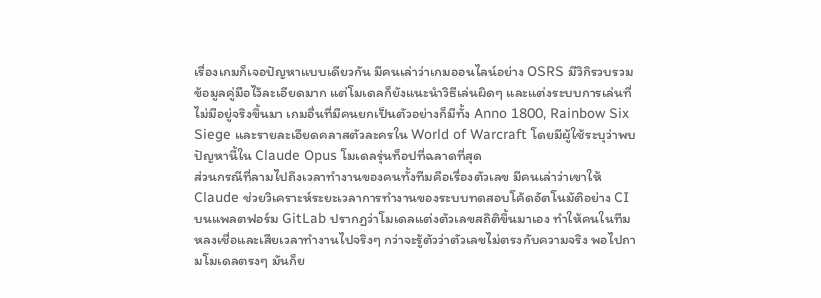เรื่องเกมก็เจอปัญหาแบบเดียวกัน มีคนเล่าว่าเกมออนไลน์อย่าง OSRS มีวิกิรวบรวมข้อมูลคู่มือไว้ละเอียดมาก แต่โมเดลก็ยังแนะนำวิธีเล่นผิดๆ และแต่งระบบการเล่นที่ไม่มีอยู่จริงขึ้นมา เกมอื่นที่มีคนยกเป็นตัวอย่างก็มีทั้ง Anno 1800, Rainbow Six Siege และรายละเอียดคลาสตัวละครใน World of Warcraft โดยมีผู้ใช้ระบุว่าพบปัญหานี้ใน Claude Opus โมเดลรุ่นท็อปที่ฉลาดที่สุด
ส่วนกรณีที่ลามไปถึงเวลาทำงานของคนทั้งทีมคือเรื่องตัวเลข มีคนเล่าว่าเขาให้ Claude ช่วยวิเคราะห์ระยะเวลาการทำงานของระบบทดสอบโค้ดอัตโนมัติอย่าง CI บนแพลตฟอร์ม GitLab ปรากฏว่าโมเดลแต่งตัวเลขสถิติขึ้นมาเอง ทำให้คนในทีมหลงเชื่อและเสียเวลาทำงานไปจริงๆ กว่าจะรู้ตัวว่าตัวเลขไม่ตรงกับความจริง พอไปถามโมเดลตรงๆ มันก็ย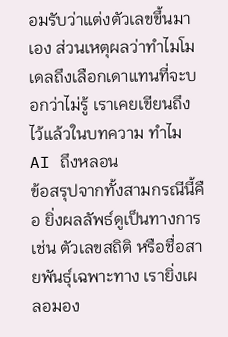อมรับว่าแต่งตัวเลขขึ้นมาเอง ส่วนเหตุผลว่าทำไมโมเดลถึงเลือกเดาแทนที่จะบอกว่าไม่รู้ เราเคยเขียนถึงไว้แล้วในบทความ ทำไม AI ถึงหลอน
ข้อสรุปจากทั้งสามกรณีนี้คือ ยิ่งผลลัพธ์ดูเป็นทางการ เช่น ตัวเลขสถิติ หรือชื่อสายพันธุ์เฉพาะทาง เรายิ่งเผลอมอง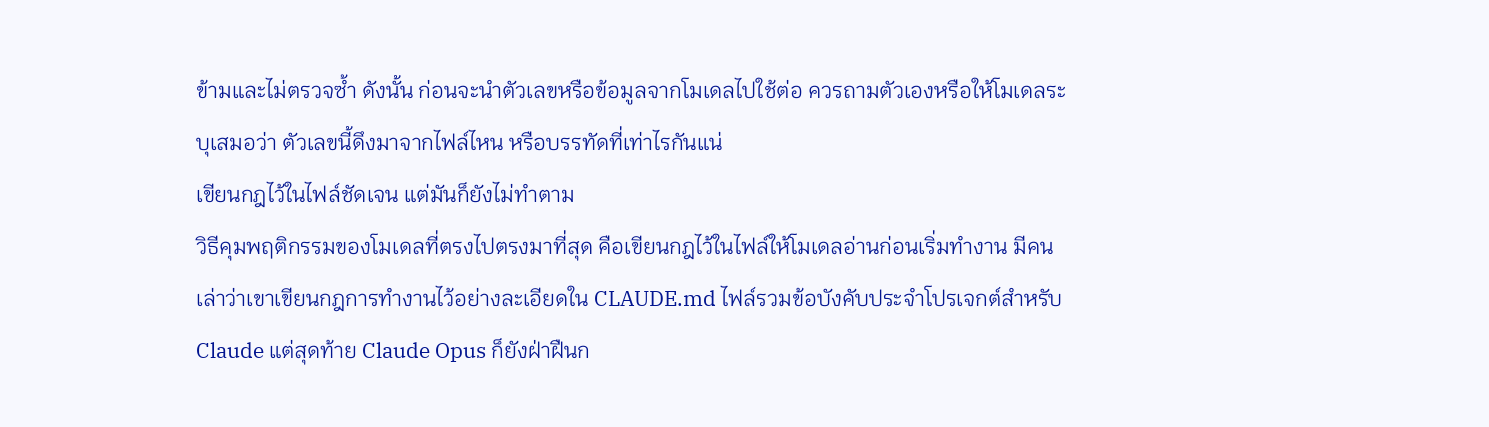ข้ามและไม่ตรวจซ้ำ ดังนั้น ก่อนจะนำตัวเลขหรือข้อมูลจากโมเดลไปใช้ต่อ ควรถามตัวเองหรือให้โมเดลระบุเสมอว่า ตัวเลขนี้ดึงมาจากไฟล์ไหน หรือบรรทัดที่เท่าไรกันแน่
เขียนกฎไว้ในไฟล์ชัดเจน แต่มันก็ยังไม่ทำตาม
วิธีคุมพฤติกรรมของโมเดลที่ตรงไปตรงมาที่สุด คือเขียนกฎไว้ในไฟล์ให้โมเดลอ่านก่อนเริ่มทำงาน มีคนเล่าว่าเขาเขียนกฎการทำงานไว้อย่างละเอียดใน CLAUDE.md ไฟล์รวมข้อบังคับประจำโปรเจกต์สำหรับ Claude แต่สุดท้าย Claude Opus ก็ยังฝ่าฝืนก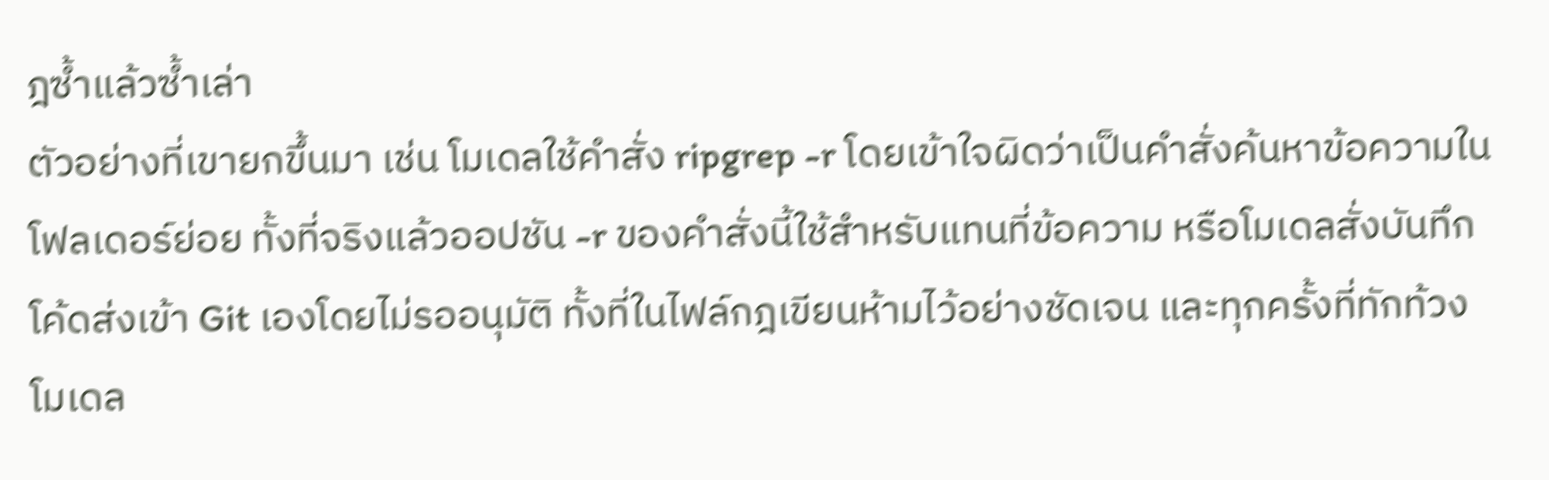ฎซ้ำแล้วซ้ำเล่า
ตัวอย่างที่เขายกขึ้นมา เช่น โมเดลใช้คำสั่ง ripgrep -r โดยเข้าใจผิดว่าเป็นคำสั่งค้นหาข้อความในโฟลเดอร์ย่อย ทั้งที่จริงแล้วออปชัน -r ของคำสั่งนี้ใช้สำหรับแทนที่ข้อความ หรือโมเดลสั่งบันทึกโค้ดส่งเข้า Git เองโดยไม่รออนุมัติ ทั้งที่ในไฟล์กฎเขียนห้ามไว้อย่างชัดเจน และทุกครั้งที่ทักท้วง โมเดล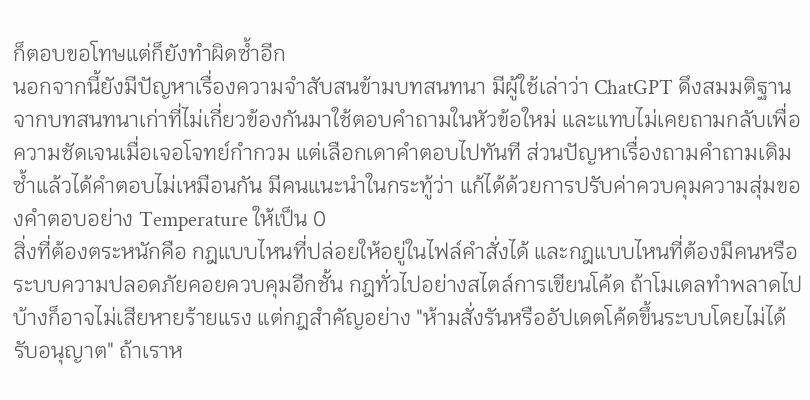ก็ตอบขอโทษแต่ก็ยังทำผิดซ้ำอีก
นอกจากนี้ยังมีปัญหาเรื่องความจำสับสนข้ามบทสนทนา มีผู้ใช้เล่าว่า ChatGPT ดึงสมมติฐานจากบทสนทนาเก่าที่ไม่เกี่ยวข้องกันมาใช้ตอบคำถามในหัวข้อใหม่ และแทบไม่เคยถามกลับเพื่อความชัดเจนเมื่อเจอโจทย์กำกวม แต่เลือกเดาคำตอบไปทันที ส่วนปัญหาเรื่องถามคำถามเดิมซ้ำแล้วได้คำตอบไม่เหมือนกัน มีคนแนะนำในกระทู้ว่า แก้ได้ด้วยการปรับค่าควบคุมความสุ่มของคำตอบอย่าง Temperature ให้เป็น 0
สิ่งที่ต้องตระหนักคือ กฎแบบไหนที่ปล่อยให้อยู่ในไฟล์คำสั่งได้ และกฎแบบไหนที่ต้องมีคนหรือระบบความปลอดภัยคอยควบคุมอีกชั้น กฎทั่วไปอย่างสไตล์การเขียนโค้ด ถ้าโมเดลทำพลาดไปบ้างก็อาจไม่เสียหายร้ายแรง แต่กฎสำคัญอย่าง "ห้ามสั่งรันหรืออัปเดตโค้ดขึ้นระบบโดยไม่ได้รับอนุญาต" ถ้าเราห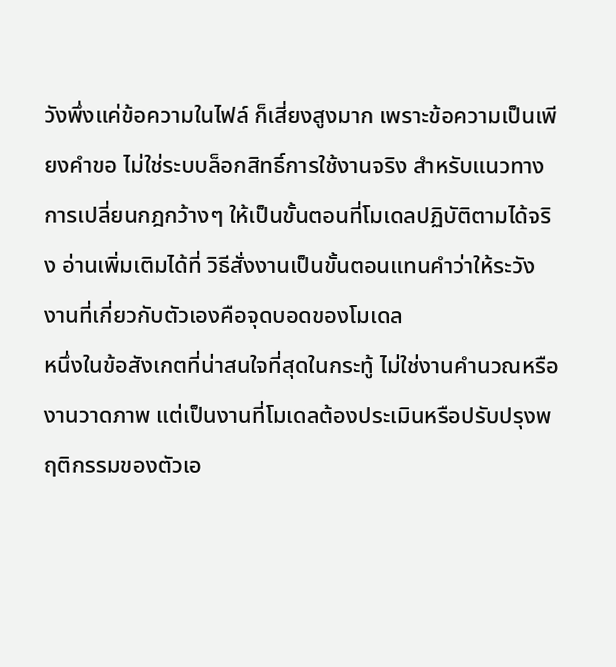วังพึ่งแค่ข้อความในไฟล์ ก็เสี่ยงสูงมาก เพราะข้อความเป็นเพียงคำขอ ไม่ใช่ระบบล็อกสิทธิ์การใช้งานจริง สำหรับแนวทางการเปลี่ยนกฎกว้างๆ ให้เป็นขั้นตอนที่โมเดลปฏิบัติตามได้จริง อ่านเพิ่มเติมได้ที่ วิธีสั่งงานเป็นขั้นตอนแทนคำว่าให้ระวัง
งานที่เกี่ยวกับตัวเองคือจุดบอดของโมเดล
หนึ่งในข้อสังเกตที่น่าสนใจที่สุดในกระทู้ ไม่ใช่งานคำนวณหรืองานวาดภาพ แต่เป็นงานที่โมเดลต้องประเมินหรือปรับปรุงพฤติกรรมของตัวเอ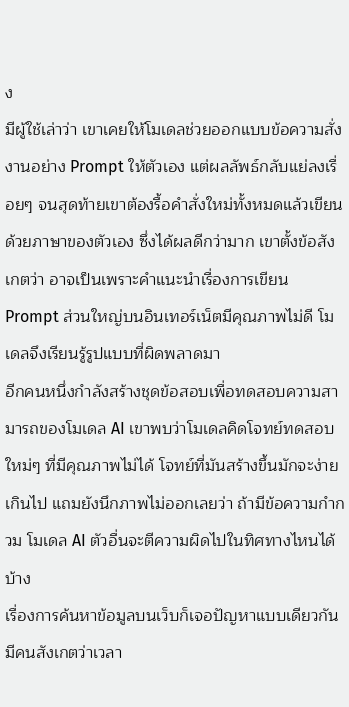ง
มีผู้ใช้เล่าว่า เขาเคยให้โมเดลช่วยออกแบบข้อความสั่งงานอย่าง Prompt ให้ตัวเอง แต่ผลลัพธ์กลับแย่ลงเรื่อยๆ จนสุดท้ายเขาต้องรื้อคำสั่งใหม่ทั้งหมดแล้วเขียนด้วยภาษาของตัวเอง ซึ่งได้ผลดีกว่ามาก เขาตั้งข้อสังเกตว่า อาจเป็นเพราะคำแนะนำเรื่องการเขียน Prompt ส่วนใหญ่บนอินเทอร์เน็ตมีคุณภาพไม่ดี โมเดลจึงเรียนรู้รูปแบบที่ผิดพลาดมา
อีกคนหนึ่งกำลังสร้างชุดข้อสอบเพื่อทดสอบความสามารถของโมเดล AI เขาพบว่าโมเดลคิดโจทย์ทดสอบใหม่ๆ ที่มีคุณภาพไม่ได้ โจทย์ที่มันสร้างขึ้นมักจะง่ายเกินไป แถมยังนึกภาพไม่ออกเลยว่า ถ้ามีข้อความกำกวม โมเดล AI ตัวอื่นจะตีความผิดไปในทิศทางไหนได้บ้าง
เรื่องการค้นหาข้อมูลบนเว็บก็เจอปัญหาแบบเดียวกัน มีคนสังเกตว่าเวลา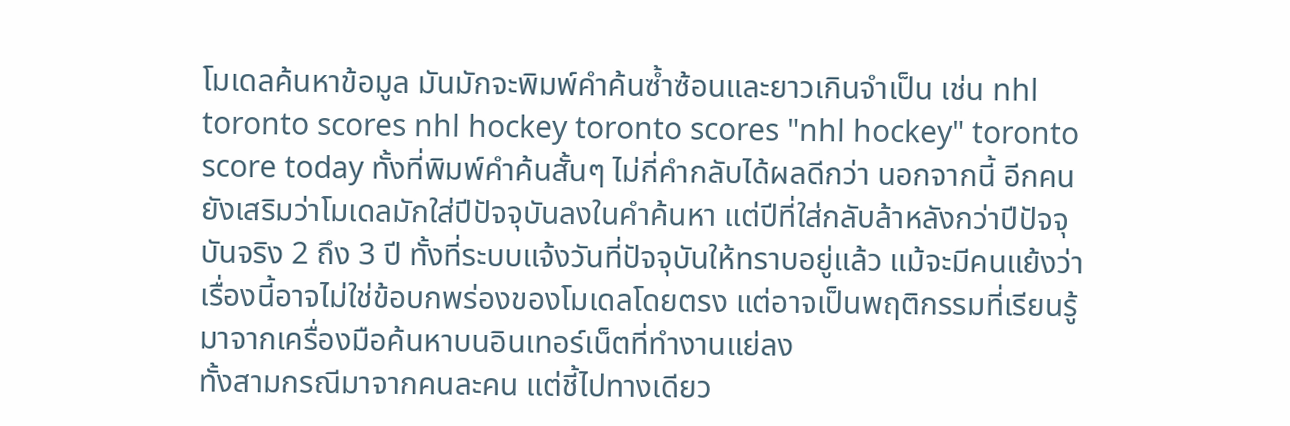โมเดลค้นหาข้อมูล มันมักจะพิมพ์คำค้นซ้ำซ้อนและยาวเกินจำเป็น เช่น nhl toronto scores nhl hockey toronto scores "nhl hockey" toronto score today ทั้งที่พิมพ์คำค้นสั้นๆ ไม่กี่คำกลับได้ผลดีกว่า นอกจากนี้ อีกคนยังเสริมว่าโมเดลมักใส่ปีปัจจุบันลงในคำค้นหา แต่ปีที่ใส่กลับล้าหลังกว่าปีปัจจุบันจริง 2 ถึง 3 ปี ทั้งที่ระบบแจ้งวันที่ปัจจุบันให้ทราบอยู่แล้ว แม้จะมีคนแย้งว่าเรื่องนี้อาจไม่ใช่ข้อบกพร่องของโมเดลโดยตรง แต่อาจเป็นพฤติกรรมที่เรียนรู้มาจากเครื่องมือค้นหาบนอินเทอร์เน็ตที่ทำงานแย่ลง
ทั้งสามกรณีมาจากคนละคน แต่ชี้ไปทางเดียว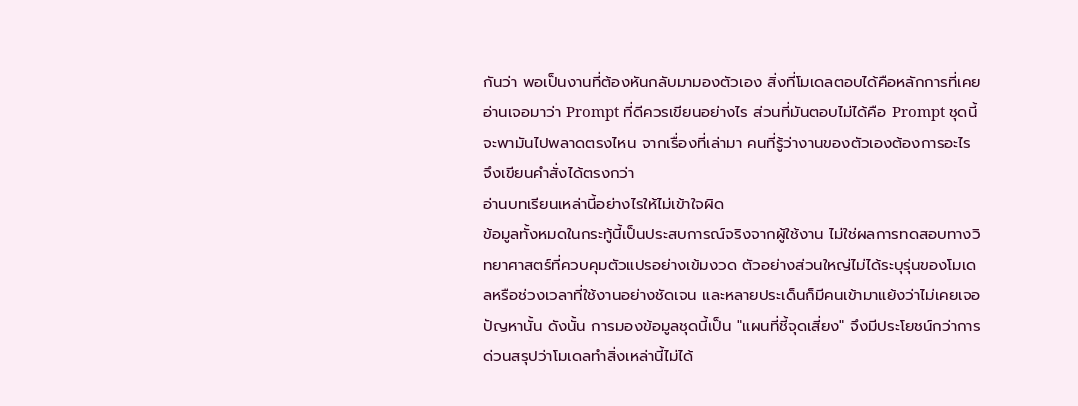กันว่า พอเป็นงานที่ต้องหันกลับมามองตัวเอง สิ่งที่โมเดลตอบได้คือหลักการที่เคยอ่านเจอมาว่า Prompt ที่ดีควรเขียนอย่างไร ส่วนที่มันตอบไม่ได้คือ Prompt ชุดนี้จะพามันไปพลาดตรงไหน จากเรื่องที่เล่ามา คนที่รู้ว่างานของตัวเองต้องการอะไร จึงเขียนคำสั่งได้ตรงกว่า
อ่านบทเรียนเหล่านี้อย่างไรให้ไม่เข้าใจผิด
ข้อมูลทั้งหมดในกระทู้นี้เป็นประสบการณ์จริงจากผู้ใช้งาน ไม่ใช่ผลการทดสอบทางวิทยาศาสตร์ที่ควบคุมตัวแปรอย่างเข้มงวด ตัวอย่างส่วนใหญ่ไม่ได้ระบุรุ่นของโมเดลหรือช่วงเวลาที่ใช้งานอย่างชัดเจน และหลายประเด็นก็มีคนเข้ามาแย้งว่าไม่เคยเจอปัญหานั้น ดังนั้น การมองข้อมูลชุดนี้เป็น "แผนที่ชี้จุดเสี่ยง" จึงมีประโยชน์กว่าการด่วนสรุปว่าโมเดลทำสิ่งเหล่านี้ไม่ได้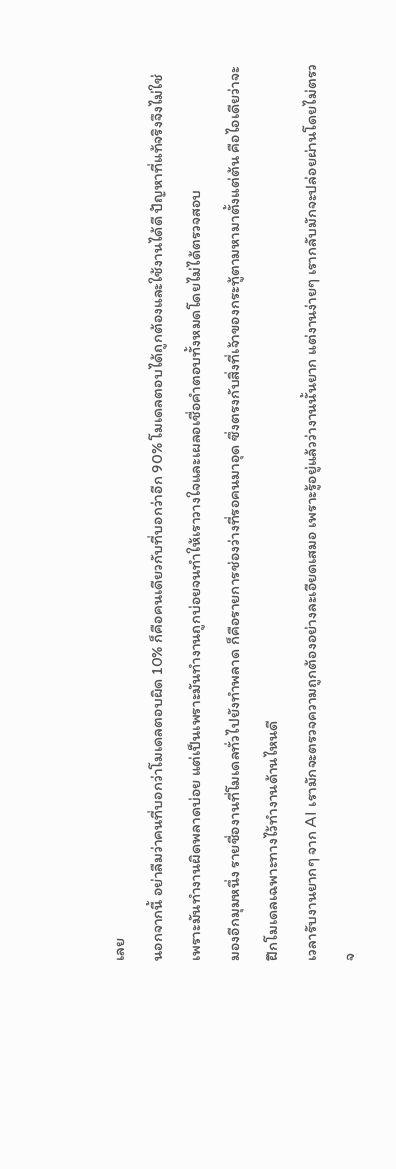เลย
นอกจากนี้ อย่าลืมว่าคนที่บอกว่าโมเดลตอบผิด 10% ก็คือคนเดียวกับที่บอกว่าอีก 90% โมเดลตอบได้ถูกต้องและใช้งานได้ดี ปัญหาที่แท้จริงจึงไม่ใช่เพราะมันทำงานผิดพลาดบ่อย แต่เป็นเพราะมันทำงานถูกบ่อยจนทำให้เราวางใจและเผลอเชื่อคำตอบทั้งหมดโดยไม่ได้ตรวจสอบ
มองอีกมุมหนึ่ง รายชื่องานที่โมเดลทั่วไปยังทำพลาด ก็คือรายการช่องว่างที่รอคนมาอุด ซึ่งตรงกับสิ่งที่เจ้าของกระทู้ตามหามาตั้งแต่ต้น คือไอเดียว่าจะฝึกโมเดลเฉพาะทางไว้ทำงานด้านไหนดี
เวลารับงานยากๆ จาก AI เรามักจะตรวจความถูกต้องอย่างละเอียดเสมอ เพราะรู้อยู่แล้วว่างานนั้นยาก แต่งานง่ายๆ เรากลับมักจะปล่อยผ่านโดยไม่ตรวจ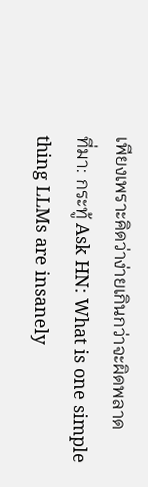เพียงเพราะคิดว่าง่ายเกินกว่าจะผิดพลาด
ที่มา: กระทู้ Ask HN: What is one simple thing LLMs are insanely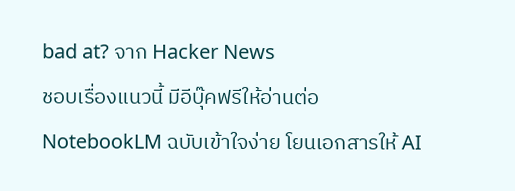bad at? จาก Hacker News
ชอบเรื่องแนวนี้ มีอีบุ๊คฟรีให้อ่านต่อ
NotebookLM ฉบับเข้าใจง่าย โยนเอกสารให้ AI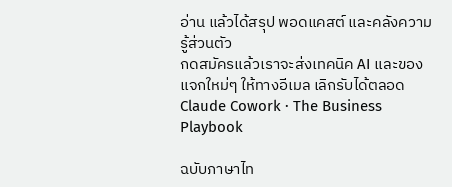อ่าน แล้วได้สรุป พอดแคสต์ และคลังความรู้ส่วนตัว
กดสมัครแล้วเราจะส่งเทคนิค AI และของแจกใหม่ๆ ให้ทางอีเมล เลิกรับได้ตลอด
Claude Cowork · The Business Playbook

ฉบับภาษาไท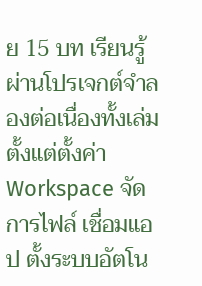ย 15 บท เรียนรู้ผ่านโปรเจกต์จำลองต่อเนื่องทั้งเล่ม ตั้งแต่ตั้งค่า Workspace จัดการไฟล์ เชื่อมแอป ตั้งระบบอัตโน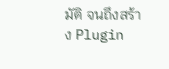มัติ จนถึงสร้าง Plugin